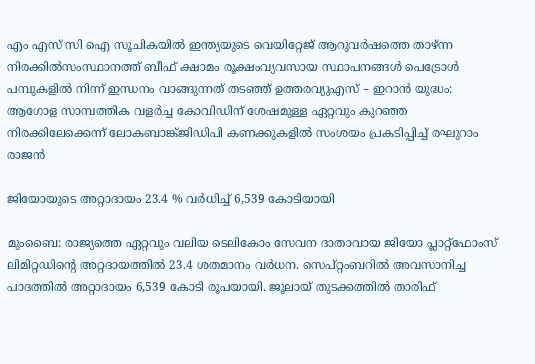എം എസ് സി ഐ സൂചികയില്‍ ഇന്ത്യയുടെ വെയിറ്റേജ് ആറുവര്‍ഷത്തെ താഴ്ന്ന നിരക്കില്‍സംസ്ഥാനത്ത് ബീഫ് ക്ഷാമം രൂക്ഷംവ്യവസായ സ്ഥാപനങ്ങൾ പെട്രോൾ പമ്പുകളിൽ നിന്ന് ഇന്ധനം വാങ്ങുന്നത് തടഞ്ഞ് ഉത്തരവ്യുഎസ് – ഇറാൻ യുദ്ധം: ആഗോള സാമ്പത്തിക വളർച്ച കോവിഡിന് ശേഷമുള്ള ഏറ്റവും കുറഞ്ഞ നിരക്കിലേക്കെന്ന് ലോകബാങ്ക്ജിഡിപി കണക്കുകളിൽ സംശയം പ്രകടിപ്പിച്ച് രഘുറാം രാജൻ

ജിയോയുടെ അറ്റാദായം 23.4 % വര്‍ധിച്ച് 6,539 കോടിയായി

മുംബൈ: രാജ്യത്തെ ഏറ്റവും വലിയ ടെലികോം സേവന ദാതാവായ ജിയോ പ്ലാറ്റ്ഫോംസ് ലിമിറ്റഡിന്റെ അറ്റദായത്തിൽ 23.4 ശതമാനം വർധന. സെപ്റ്റംബറിൽ അവസാനിച്ച പാദത്തിൽ അറ്റാദായം 6,539 കോടി രൂപയായി. ജൂലായ് തുടക്കത്തിൽ താരിഫ്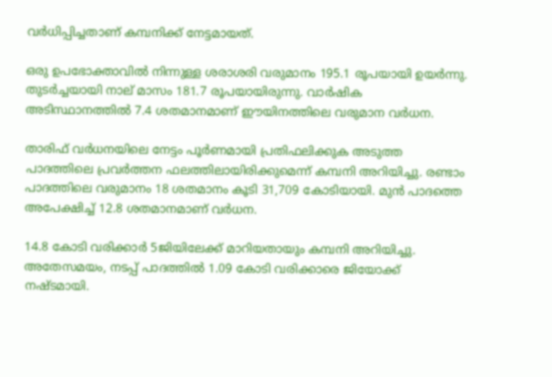വർധിപ്പിച്ചതാണ് കമ്പനിക്ക് നേട്ടമായത്.

ഒരു ഉപഭോക്താവിൽ നിന്നുള്ള ശരാശരി വരുമാനം 195.1 രൂപയായി ഉയർന്നു. തുടർച്ചയായി നാല് മാസം 181.7 രൂപയായിരുന്നു. വാർഷിക അടിസ്ഥാനത്തിൽ 7.4 ശതമാനമാണ് ഈയിനത്തിലെ വരുമാന വർധന.

താരിഫ് വർധനയിലെ നേട്ടം പൂർണമായി പ്രതിഫലിക്കുക അടുത്ത പാദത്തിലെ പ്രവർത്തന ഫലത്തിലായിരിക്കുമെന്ന് കമ്പനി അറിയിച്ചു. രണ്ടാം പാദത്തിലെ വരുമാനം 18 ശതമാനം കൂടി 31,709 കോടിയായി. മുൻ പാദത്തെ അപേക്ഷിച്ച് 12.8 ശതമാനമാണ് വർധന.

14.8 കോടി വരിക്കാർ 5ജിയിലേക്ക് മാറിയതായും കമ്പനി അറിയിച്ചു. അതേസമയം, നടപ്പ് പാദത്തിൽ 1.09 കോടി വരിക്കാരെ ജിയോക്ക് നഷ്ടമായി.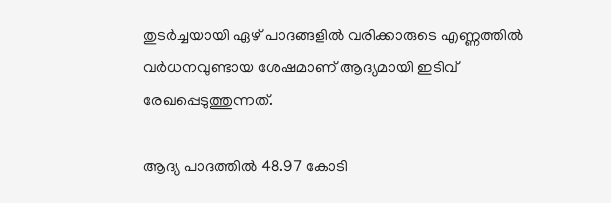തുടർച്ചയായി ഏഴ് പാദങ്ങളിൽ വരിക്കാരുടെ എണ്ണത്തിൽ വർധനവുണ്ടായ ശേഷമാണ് ആദ്യമായി ഇടിവ് രേഖപ്പെടുത്തുന്നത്.

ആദ്യ പാദത്തിൽ 48.97 കോടി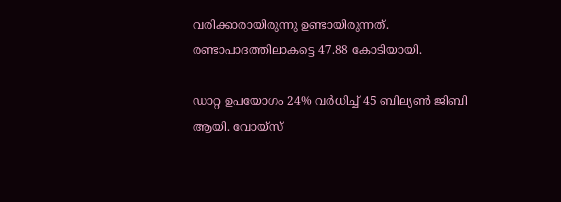വരിക്കാരായിരുന്നു ഉണ്ടായിരുന്നത്. രണ്ടാപാദത്തിലാകട്ടെ 47.88 കോടിയായി.

ഡാറ്റ ഉപയോഗം 24% വർധിച്ച് 45 ബില്യൺ ജിബി ആയി. വോയ്സ്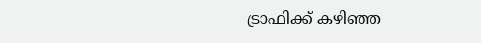ട്രാഫിക്ക് കഴിഞ്ഞ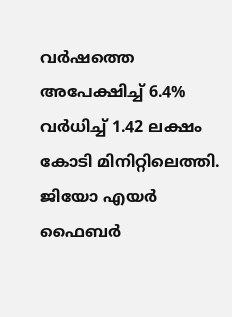വർഷത്തെ അപേക്ഷിച്ച് 6.4% വർധിച്ച് 1.42 ലക്ഷം കോടി മിനിറ്റിലെത്തി. ജിയോ എയർ ഫൈബർ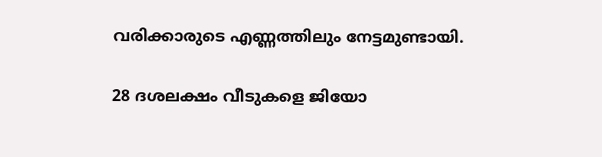വരിക്കാരുടെ എണ്ണത്തിലും നേട്ടമുണ്ടായി.

28 ദശലക്ഷം വീടുകളെ ജിയോ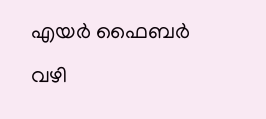എയർ ഫൈബർ വഴി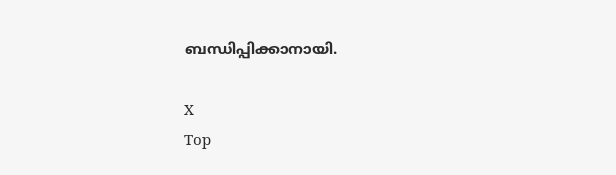ബന്ധിപ്പിക്കാനായി.

X
Top